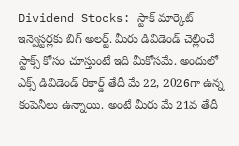Dividend Stocks: స్టాక్ మార్కెట్ ఇన్వెస్టర్లకు బిగ్ అలర్ట్. మీరు డివిడెండ్ చెల్లించే స్టాక్స్ కోసం చూస్తుంటే ఇది మీకోసమే. అందులో ఎక్స్ డివిడెండ్ రికార్డ్ తేదీ మే 22, 2026గా ఉన్న కంపెనీలు ఉన్నాయి. అంటే మీరు మే 21వ తేదీ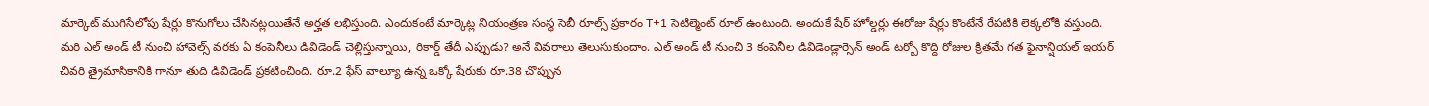మార్కెట్ ముగిసేలోపు షేర్లు కొనుగోలు చేసినట్లయితేనే అర్హత లభిస్తుంది. ఎందుకంటే మార్కెట్ల నియంత్రణ సంస్థ సెబీ రూల్స్ ప్రకారం T+1 సెటిల్మెంట్ రూల్ ఉంటుంది. అందుకే షేర్ హోల్డర్లు ఈరోజు షేర్లు కొంటేనే రేపటికి లెక్కలోకి వస్తుంది. మరి ఎల్ అండ్ టీ నుంచి హావెల్స్ వరకు ఏ కంపెనీలు డివిడెండ్ చెల్లిస్తున్నాయి, రికార్డ్ తేదీ ఎప్పుడు? అనే వివరాలు తెలుసుకుందాం. ఎల్ అండ్ టీ నుంచి 3 కంపెనీల డివిడెండ్లార్సెన్ అండ్ టర్బో కొద్ది రోజుల క్రితమే గత ఫైనాన్షియల్ ఇయర్ చివరి త్రైమాసికానికి గానూ తుది డివిడెండ్ ప్రకటించింది. రూ.2 ఫేస్ వాల్యూ ఉన్న ఒక్కో షేరుకు రూ.38 చొప్పున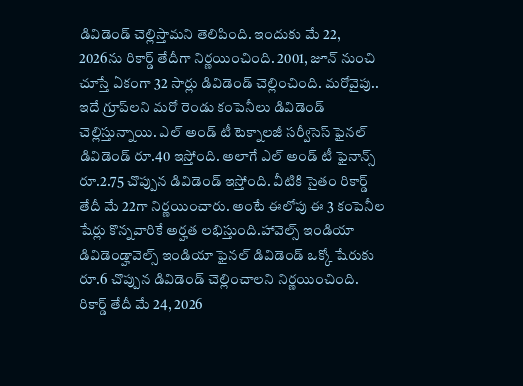డివిడెండ్ చెల్లిస్తామని తెలిపింది. ఇందుకు మే 22, 2026ను రికార్డ్ తేదీగా నిర్ణయించింది. 2001, జూన్ నుంచి చూస్తే ఏకంగా 32 సార్లు డివిడెండ్ చెల్లించింది. మరోవైపు.. ఇదే గ్రూప్‌లని మరో రెండు కంపెనీలు డివిడెండ్ చెల్లిస్తున్నాయి. ఎల్ అండ్ టీ టెక్నాలజీ సర్వీసెస్ ఫైనల్ డివిడెండ్ రూ.40 ఇస్తోంది. అలాగే ఎల్ అండ్ టీ ఫైనాన్స్ రూ.2.75 చొప్పున డివిడెండ్ ఇస్తోంది. వీటికి సైతం రికార్డ్ తేదీ మే 22గా నిర్ణయించారు. అంటే ఈలోపు ఈ 3 కంపెనీల షేర్లు కొన్నవారికే అర్హత లభిస్తుంది.హావెల్స్ ఇండియా డివిడెండ్హావెల్స్ ఇండియా ఫైనల్ డివిడెండ్ ఒక్కో షేరుకు రూ.6 చొప్పున డివిడెండ్ చెల్లించాలని నిర్ణయించింది. రికార్డ్ తేదీ మే 24, 2026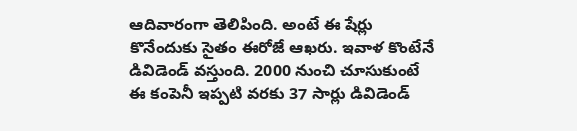ఆదివారంగా తెలిపింది. అంటే ఈ షేర్లు కొనేందుకు సైతం ఈరోజే ఆఖరు. ఇవాళ కొంటేనే డివిడెండ్ వస్తుంది. 2000 నుంచి చూసుకుంటే ఈ కంపెనీ ఇప్పటి వరకు 37 సార్లు డివిడెండ్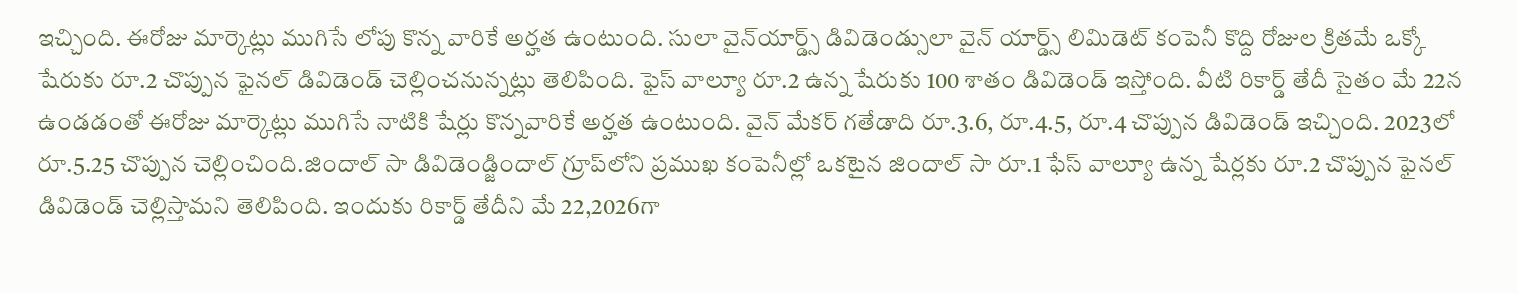ఇచ్చింది. ఈరోజు మార్కెట్లు ముగిసే లోపు కొన్న వారికే అర్హత ఉంటుంది. సులా వైన్‌యార్డ్స్ డివిడెండ్సులా వైన్ యార్డ్స్ లిమిడెట్ కంపెనీ కొద్ది రోజుల క్రితమే ఒక్కో షేరుకు రూ.2 చొప్పున ఫైనల్ డివిడెండ్ చెల్లించనున్నట్లు తెలిపింది. ఫైస్ వాల్యూ రూ.2 ఉన్న షేరుకు 100 శాతం డివిడెండ్ ఇస్తోంది. వీటి రికార్డ్ తేదీ సైతం మే 22న ఉండడంతో ఈరోజు మార్కెట్లు ముగిసే నాటికి షేర్లు కొన్నవారికే అర్హత ఉంటుంది. వైన్ మేకర్ గతేడాది రూ.3.6, రూ.4.5, రూ.4 చొప్పున డివిడెండ్ ఇచ్చింది. 2023లో రూ.5.25 చొప్పున చెల్లించింది.జిందాల్ సా డివిడెండ్జిందాల్ గ్రూప్‌లోని ప్రముఖ కంపెనీల్లో ఒకటైన జిందాల్ సా రూ.1 ఫేస్ వాల్యూ ఉన్న షేర్లకు రూ.2 చొప్పున ఫైనల్ డివిడెండ్ చెల్లిస్తామని తెలిపింది. ఇందుకు రికార్డ్ తేదీని మే 22,2026గా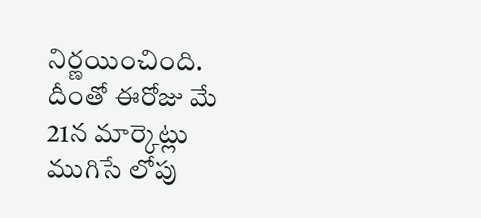నిర్ణయించింది. దీంతో ఈరోజు మే 21న మార్కెట్లు ముగిసే లోపు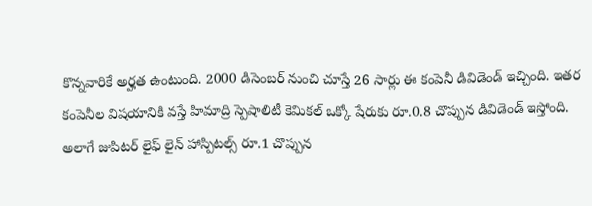కొన్నవారికే అర్హత ఉంటుంది. 2000 డిసెంబర్ నుంచి చూస్తే 26 సార్లు ఈ కంపెనీ డివిడెండ్ ఇచ్చింది. ఇతర కంపెనీల విషయానికి వస్తే హిమాద్రి స్పెషాలిటీ కెమికల్ ఒక్కో షేరుకు రూ.0.8 చొప్పున డివిడెండ్ ఇస్తోంది. అలాగే జుపిటర్ లైఫ్ లైన్ హాస్పిటల్స్ రూ.1 చొప్పున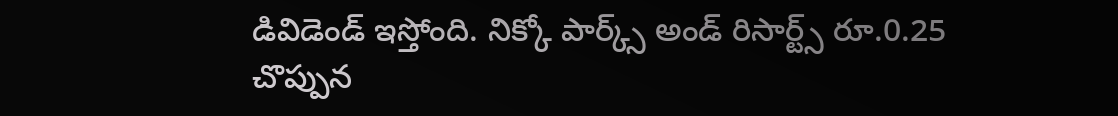డివిడెండ్ ఇస్తోంది. నిక్కో పార్క్స్ అండ్ రిసార్ట్స్ రూ.0.25 చొప్పున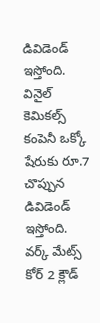డివిడెండ్ ఇస్తోంది. వినైల్ కెమికల్స్ కంపెనీ ఒక్కో షేరుకు రూ.7 చొప్పున డివిడెండ్ ఇస్తోంది. వర్క్ మేట్స్ కోర్ 2 క్లౌడ్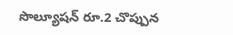సొల్యూషన్ రూ.2 చొప్పున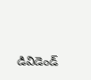డివిడెండ్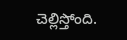చెల్లిస్తోంది.